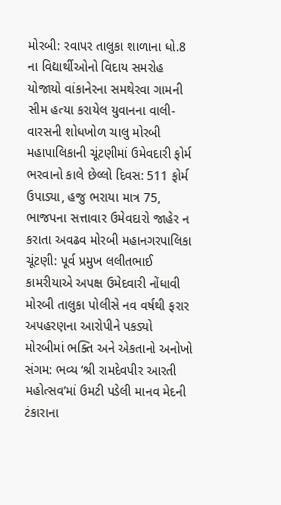મોરબી: રવાપર તાલુકા શાળાના ધો.8 ના વિદ્યાર્થીઓનો વિદાય સમરોહ યોજાયો વાંકાનેરના સમથેરવા ગામની સીમ હત્યા કરાયેલ યુવાનના વાલી-વારસની શોધખોળ ચાલુ મોરબી મહાપાલિકાની ચૂંટણીમાં ઉમેવદારી ફોર્મ ભરવાનો કાલે છેલ્લો દિવસ: 511 ફોર્મ ઉપાડ્યા, હજુ ભરાયા માત્ર 75, ભાજપના સત્તાવાર ઉમેવદારો જાહેર ન કરાતા અવઢવ મોરબી મહાનગરપાલિકા ચૂંટણી: પૂર્વ પ્રમુખ લલીતભાઈ કામરીયાએ અપક્ષ ઉમેદવારી નોંધાવી મોરબી તાલુકા પોલીસે નવ વર્ષથી ફરાર અપહરણના આરોપીને પકડ્યો મોરબીમાં ભક્તિ અને એકતાનો અનોખો સંગમ: ભવ્ય ‘શ્રી રામદેવપીર આરતી મહોત્સવ’માં ઉમટી પડેલી માનવ મેદની ટંકારાના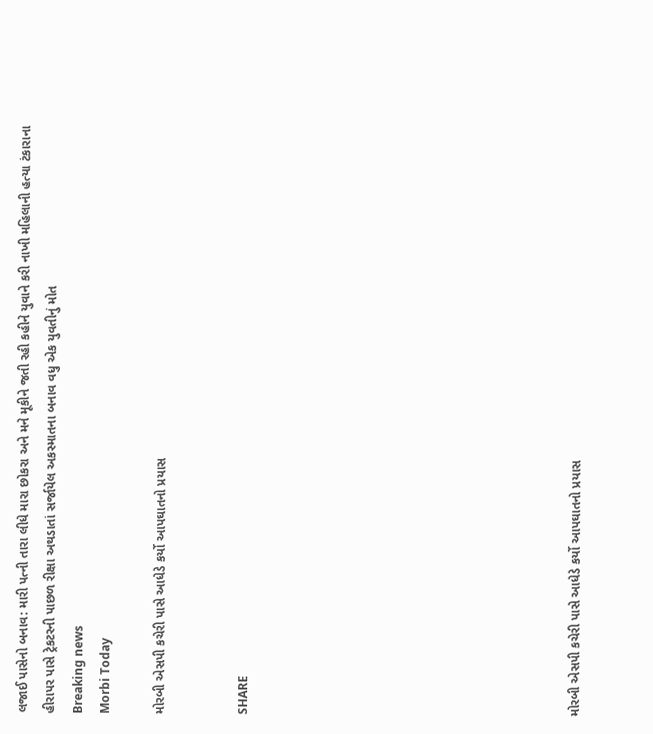લજાઈ પાસેનો બનાવ: મારી પત્ની તારા લીધે મારા છોકરા અને મને મૂકીને જતી રહી કહીને યુવાને કરી નાખી મહિલાની હત્યા ટંકારાના હીરાપર પાસે ટ્રેકટરની પાછળ રીક્ષા અથડાતાં સર્જાયેલ અકસ્માતના બનાવ વધુ એક યુવતીનું મોત
Breaking news
Morbi Today

મોરબી એસપી કચેરી પાસે આધેડે કર્યો આપઘાતનો પ્રયાસ


SHARE











મોરબી એસપી કચેરી પાસે આધેડે કર્યો આપઘાતનો પ્રયાસ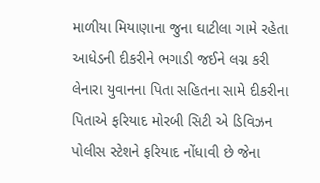માળીયા મિયાણાના જુના ઘાટીલા ગામે રહેતા આધેડની દીકરીને ભગાડી જઈને લગ્ન કરી લેનારા યુવાનના પિતા સહિતના સામે દીકરીના પિતાએ ફરિયાદ મોરબી સિટી એ ડિવિઝન પોલીસ સ્ટેશને ફરિયાદ નોંધાવી છે જેના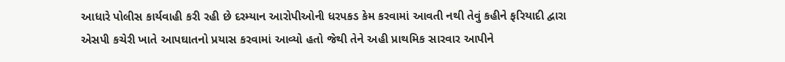આધારે પોલીસ કાર્યવાહી કરી રહી છે દરમ્યાન આરોપીઓની ધરપકડ કેમ કરવામાં આવતી નથી તેવું કહીને ફરિયાદી દ્વારા એસપી કચેરી ખાતે આપઘાતનો પ્રયાસ કરવામાં આવ્યો હતો જેથી તેને અહી પ્રાથમિક સારવાર આપીને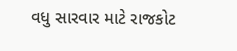વધુ સારવાર માટે રાજકોટ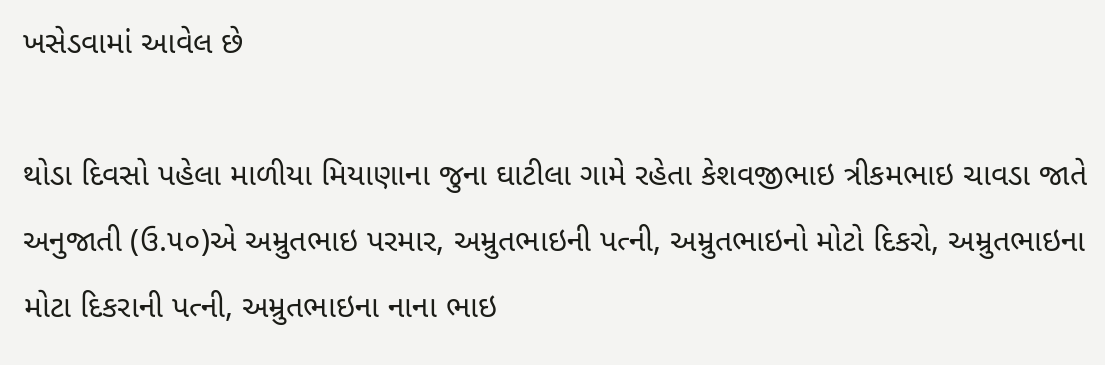ખસેડવામાં આવેલ છે

થોડા દિવસો પહેલા માળીયા મિયાણાના જુના ઘાટીલા ગામે રહેતા કેશવજીભાઇ ત્રીકમભાઇ ચાવડા જાતે અનુજાતી (ઉ.૫૦)એ અમ્રુતભાઇ પરમાર, અમ્રુતભાઇની પત્ની, અમ્રુતભાઇનો મોટો દિકરો, અમ્રુતભાઇના મોટા દિકરાની પત્ની, અમ્રુતભાઇના નાના ભાઇ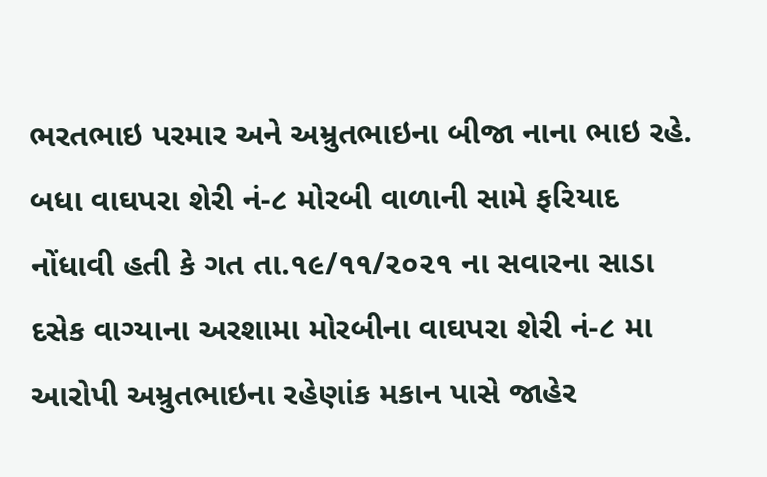ભરતભાઇ પરમાર અને અમ્રુતભાઇના બીજા નાના ભાઇ રહે. બધા વાઘપરા શેરી નં-૮ મોરબી વાળાની સામે ફરિયાદ નોંધાવી હતી કે ગત તા.૧૯/૧૧/૨૦૨૧ ના સવારના સાડા દસેક વાગ્યાના અરશામા મોરબીના વાઘપરા શેરી નં-૮ મા આરોપી અમ્રુતભાઇના રહેણાંક મકાન પાસે જાહેર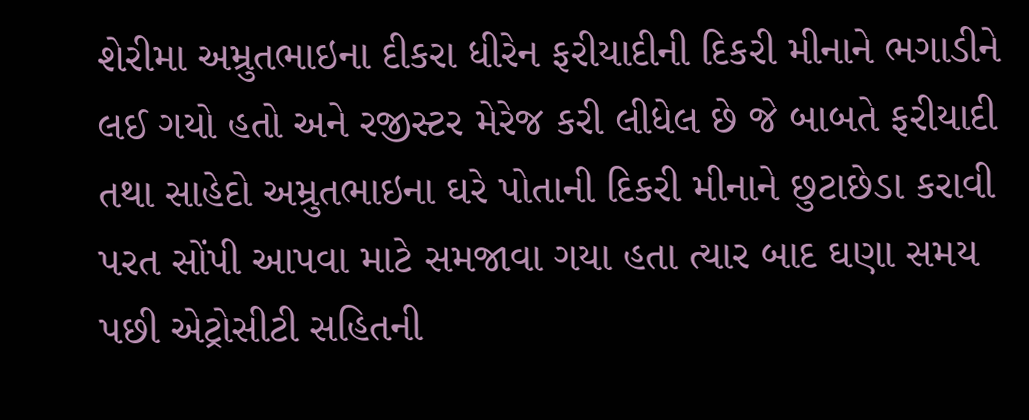શેરીમા અમ્રુતભાઇના દીકરા ધીરેન ફરીયાદીની દિકરી મીનાને ભગાડીને લઈ ગયો હતો અને રજીસ્ટર મેરેજ કરી લીધેલ છે જે બાબતે ફરીયાદી તથા સાહેદો અમ્રુતભાઇના ઘરે પોતાની દિકરી મીનાને છુટાછેડા કરાવી પરત સોંપી આપવા માટે સમજાવા ગયા હતા ત્યાર બાદ ઘણા સમય પછી એટ્રોસીટી સહિતની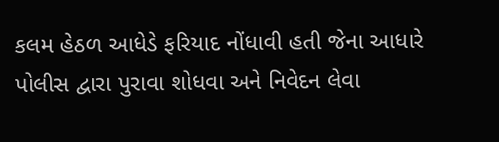કલમ હેઠળ આધેડે ફરિયાદ નોંધાવી હતી જેના આધારે પોલીસ દ્વારા પુરાવા શોધવા અને નિવેદન લેવા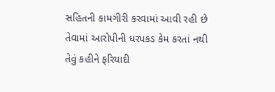સહિતની કામગીરી કરવામાં આવી રહી છે તેવામાં આરોપીની ધરપકડ કેમ કરતાં નથી તેવું કહીને ફરિયાદી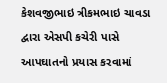કેશવજીભાઇ ત્રીકમભાઇ ચાવડા દ્વારા એસપી કચેરી પાસે આપઘાતનો પ્રયાસ કરવામાં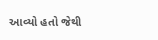આવ્યો હતો જેથી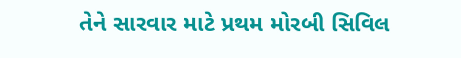તેને સારવાર માટે પ્રથમ મોરબી સિવિલ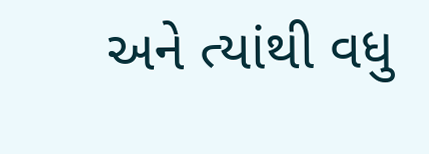અને ત્યાંથી વધુ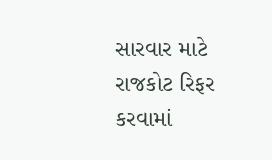સારવાર માટે રાજકોટ રિફર કરવામાં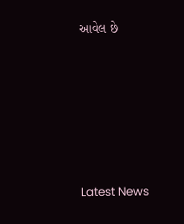આવેલ છે






Latest News